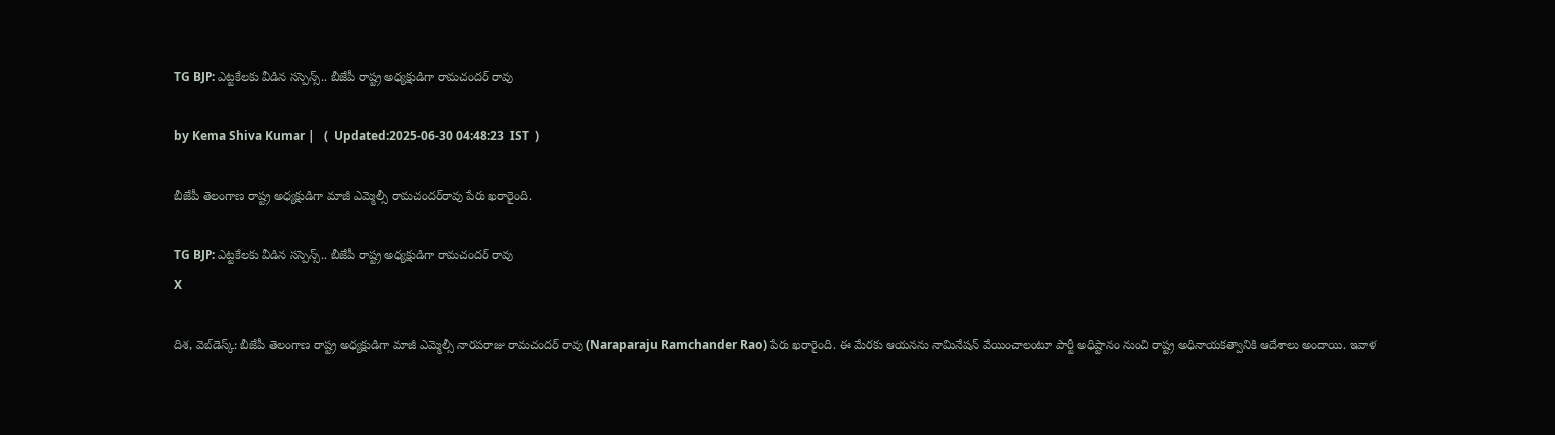TG BJP: ఎట్టకేలకు వీడిన సస్పెన్స్.. బీజేపీ రాష్ట్ర అధ్యక్షుడిగా రామచందర్ రావు

by Kema Shiva Kumar |   (  Updated:2025-06-30 04:48:23  IST  )

బీజేపీ తెలంగాణ రాష్ట్ర అధ్యక్షుడిగా మాజీ ఎమ్మెల్సీ రామచందర్‌రావు పేరు ఖరారైంది.

TG BJP: ఎట్టకేలకు వీడిన సస్పెన్స్.. బీజేపీ రాష్ట్ర అధ్యక్షుడిగా రామచందర్ రావు
X

దిశ, వెబ్‌డెస్క్: బీజేపీ తెలంగాణ రాష్ట్ర అధ్యక్షుడిగా మాజీ ఎమ్మెల్సీ నారపరాజు రామచందర్‌ రావు (Naraparaju Ramchander Rao) పేరు ఖరారైంది. ఈ మేరకు ఆయనను నామినేషన్ వేయించాలంటూ పార్టీ అధిష్టానం నుంచి రాష్ట్ర అధినాయకత్వానికి ఆదేశాలు అందాయి. ఇవాళ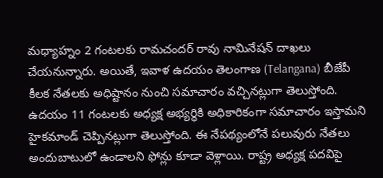మధ్యాహ్నం 2 గంటలకు రామచందర్‌ రావు నామినేషన్ దాఖలు చేయనున్నారు. అయితే, ఇవాళ ఉదయం తెలంగాణ (Telangana) బీజేపీ కీలక నేతలకు అధిష్టానం నుంచి సమాచారం వచ్చినట్లుగా తెలుస్తోంది. ఉదయం 11 గంటలకు అధ్యక్ష అభ్యర్థికి అధికారికంగా సమాచారం ఇస్తామని హైకమాండ్ చెప్పినట్లుగా తెలుస్తోంది. ఈ నేపథ్యంలోనే పలువురు నేతలు అందుబాటులో ఉండాలని ఫోన్లు కూడా వెళ్లాయి. రాష్ట్ర అధ్యక్ష పదవిపై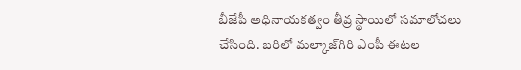బీజేపీ అధినాయకత్వం తీవ్ర స్థాయిలో సమాలోచలు చేసింది. బరిలో మల్కాజ్‌గిరి ఎంపీ ఈటల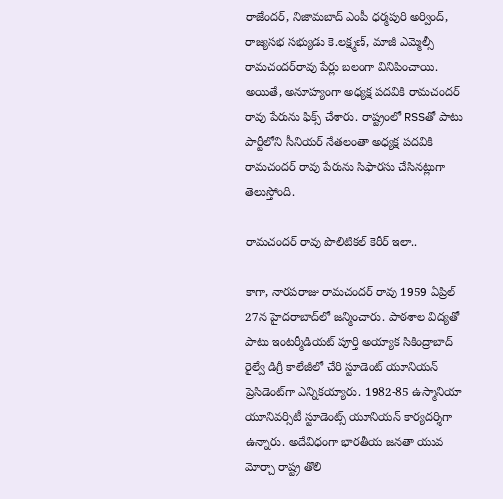రాజేందర్, నిజామబాద్ ఎంపీ ధర్మపురి అర్వింద్‌, రాజ్యసభ సభ్యుడు కె.లక్ష్మణ్‌, మాజీ ఎమ్మెల్సీ రామచందర్‌రావు పేర్లు బలంగా వినిపించాయి. అయితే, అనూహ్యంగా అధ్యక్ష పదవికి రామచందర్‌ రావు పేరును ఫిక్స్ చేశారు. రాష్ట్రంలో RSSతో పాటు పార్టీలోని సీనియర్ నేతలంతా అధ్యక్ష పదవికి రామచందర్ రావు పేరును సిఫారసు చేసినట్లుగా తెలుస్తోంది.

రామచందర్ రావు పొలిటికల్ కెరీర్ ఇలా..

కాగా, నారపరాజు రామచందర్ రావు 1959 ఏప్రిల్ 27న హైదరాబాద్‌లో జన్మించారు. పాఠశాల విద్యతో పాటు ఇంటర్మీడియట్ పూర్తి అయ్యాక సికింద్రాబాద్ రైల్వే డిగ్రీ కాలేజీలో చేరి స్టూడెంట్ యూనియన్ ప్రెసిడెంట్‌గా ఎన్నికయ్యారు. 1982-85 ఉస్మానియా యూనివర్సిటీ స్టూడెంట్స్ యూనియన్ కార్యదర్శిగా ఉన్నారు. అదేవిధంగా భారతీయ జనతా యువ మోర్చా రాష్ట్ర తొలి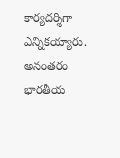కార్యదర్శిగా ఎన్నికయ్యారు. అనంతరం భారతీయ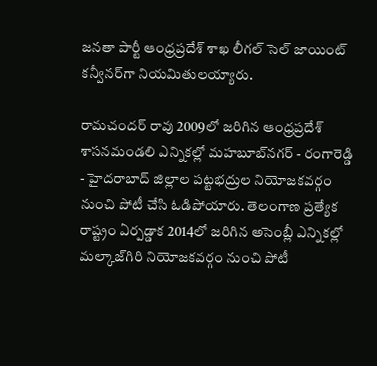జనతా పార్టీ ఆంధ్రప్రదేశ్ శాఖ లీగల్ సెల్ జాయింట్ కన్వీనర్‌గా నియమితులయ్యారు.

రామచందర్ రావు 2009లో జరిగిన ఆంధ్రప్రదేశ్ శాసనమండలి ఎన్నికల్లో మహబూబ్‌నగర్‌ - రంగారెడ్డి - హైదరాబాద్‌ జిల్లాల పట్టభద్రుల నియోజకవర్గం నుంచి పోటీ చేసి ఓడిపోయారు. తెలంగాణ ప్రత్యేక రాష్ట్రం ఏర్పడ్డాక 2014లో జరిగిన అసెంబ్లీ ఎన్నికల్లో మల్కాజ్‌గిరి నియోజకవర్గం నుంచి పోటీ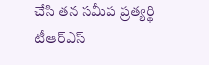చేసి తన సమీప ప్రత్యర్థి టీఆర్ఎస్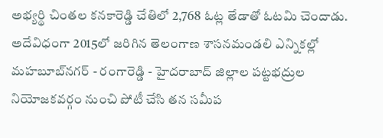అభ్యర్థి చింతల కనకారెడ్డి చేతిలో 2,768 ఓట్ల తేడాతో ఓటమి చెందాడు. అదేవిధంగా 2015లో జరిగిన తెలంగాణ శాసనమండలి ఎన్నికల్లో మహబూబ్‌నగర్‌ - రంగారెడ్డి - హైదరాబాద్‌ జిల్లాల పట్టభద్రుల నియోజకవర్గం నుంచి పోటీ చేసి తన సమీప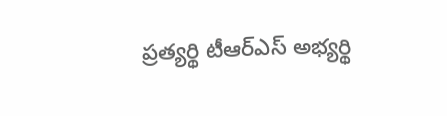ప్రత్యర్థి టీఆర్ఎస్ అభ్యర్థి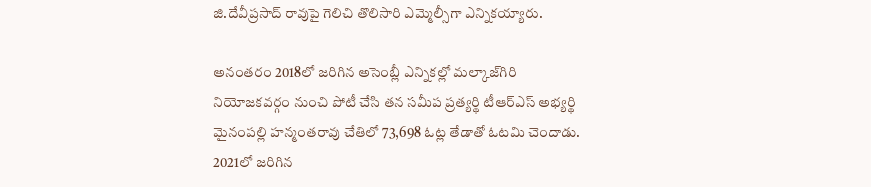జి.దేవీప్రసాద్ రావు‌పై గెలిచి తొలిసారి ఎమ్మెల్సీగా ఎన్నికయ్యారు.

అనంతరం 2018లో జరిగిన అసెంబ్లీ ఎన్నికల్లో మల్కాజ్‌గిరి నియోజకవర్గం నుంచి పోటీ చేసి తన సమీప ప్రత్యర్థి టీఆర్ఎస్ అభ్యర్థి మైనంపల్లి హన్మంతరావు చేతిలో 73,698 ఓట్ల తేడాతో ఓటమి చెందాడు. 2021లో జరిగిన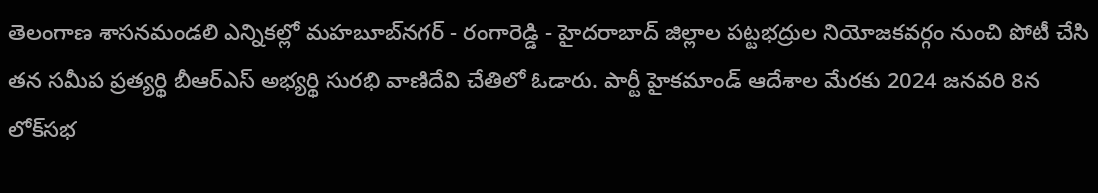తెలంగాణ శాసనమండలి ఎన్నికల్లో మహబూబ్‌నగర్‌ - రంగారెడ్డి - హైదరాబాద్‌ జిల్లాల పట్టభద్రుల నియోజకవర్గం నుంచి పోటీ చేసి తన సమీప ప్రత్యర్థి బీఆర్ఎస్ అభ్యర్థి సురభి వాణి‌దేవి చేతిలో ఓడారు. పార్టీ హైకమాండ్ ఆదేశాల మేరకు 2024 జనవరి 8న లోక్‌సభ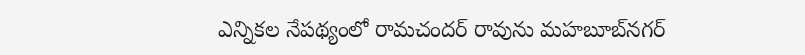ఎన్నికల నేపథ్యంలో రామచందర్ రావును మహబూబ్‌నగర్‌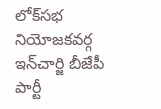లోక్‌సభ నియోజకవర్గ ఇన్‌చార్జి బీజేపీ పార్టీ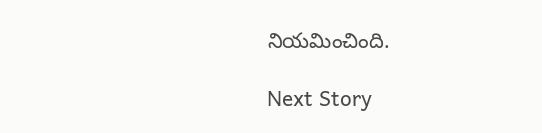నియమించింది.

Next Story